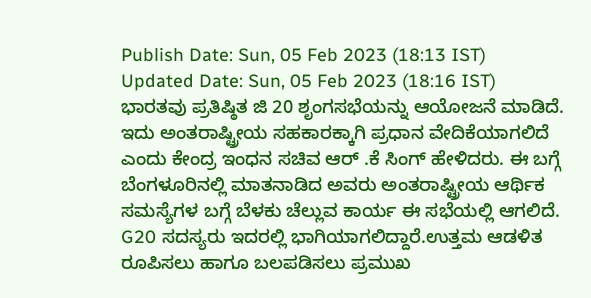Publish Date: Sun, 05 Feb 2023 (18:13 IST)
Updated Date: Sun, 05 Feb 2023 (18:16 IST)
ಭಾರತವು ಪ್ರತಿಷ್ಠಿತ ಜಿ 20 ಶೃಂಗಸಭೆಯನ್ನು ಆಯೋಜನೆ ಮಾಡಿದೆ. ಇದು ಅಂತರಾಷ್ಟ್ರೀಯ ಸಹಕಾರಕ್ಕಾಗಿ ಪ್ರಧಾನ ವೇದಿಕೆಯಾಗಲಿದೆ ಎಂದು ಕೇಂದ್ರ ಇಂಧನ ಸಚಿವ ಆರ್ .ಕೆ ಸಿಂಗ್ ಹೇಳಿದರು. ಈ ಬಗ್ಗೆ ಬೆಂಗಳೂರಿನಲ್ಲಿ ಮಾತನಾಡಿದ ಅವರು ಅಂತರಾಷ್ಟ್ರೀಯ ಆರ್ಥಿಕ ಸಮಸ್ಯೆಗಳ ಬಗ್ಗೆ ಬೆಳಕು ಚೆಲ್ಲುವ ಕಾರ್ಯ ಈ ಸಭೆಯಲ್ಲಿ ಆಗಲಿದೆ. G20 ಸದಸ್ಯರು ಇದರಲ್ಲಿ ಭಾಗಿಯಾಗಲಿದ್ದಾರೆ.ಉತ್ತಮ ಆಡಳಿತ ರೂಪಿಸಲು ಹಾಗೂ ಬಲಪಡಿಸಲು ಪ್ರಮುಖ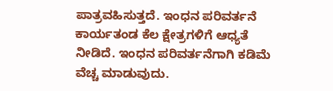ಪಾತ್ರವಹಿಸುತ್ತದೆ. ಇಂಧನ ಪರಿವರ್ತನೆ ಕಾರ್ಯತಂಡ ಕೆಲ ಕ್ಷೇತ್ರಗಳಿಗೆ ಆಧ್ಯತೆ ನೀಡಿದೆ. ಇಂಧನ ಪರಿವರ್ತನೆಗಾಗಿ ಕಡಿಮೆ ವೆಚ್ಚ ಮಾಡುವುದು.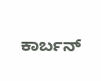ಕಾರ್ಬನ್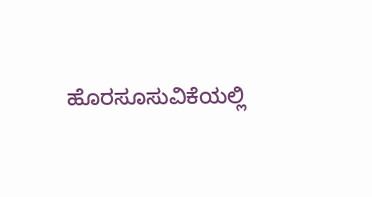ಹೊರಸೂಸುವಿಕೆಯಲ್ಲಿ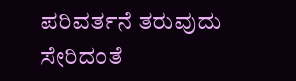ಪರಿವರ್ತನೆ ತರುವುದು ಸೇರಿದಂತೆ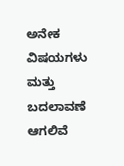ಅನೇಕ ವಿಷಯಗಳು ಮತ್ತು ಬದಲಾವಣೆ ಆಗಲಿವೆ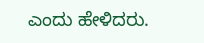ಎಂದು ಹೇಳಿದರು.